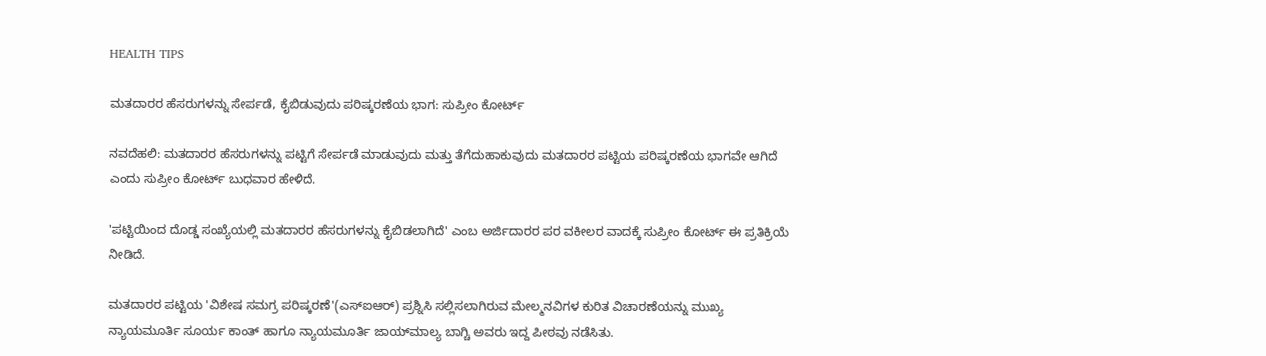HEALTH TIPS

ಮತದಾರರ ಹೆಸರುಗಳನ್ನು ಸೇರ್ಪಡೆ, ಕೈಬಿಡುವುದು ಪರಿಷ್ಕರಣೆಯ ಭಾಗ: ಸುಪ್ರೀಂ ಕೋರ್ಟ್‌

ನವದೆಹಲಿ: ಮತದಾರರ ಹೆಸರುಗಳನ್ನು ಪಟ್ಟಿಗೆ ಸೇರ್ಪಡೆ ಮಾಡುವುದು ಮತ್ತು ತೆಗೆದುಹಾಕುವುದು ಮತದಾರರ ಪಟ್ಟಿಯ ಪರಿಷ್ಕರಣೆಯ ಭಾಗವೇ ಆಗಿದೆ ಎಂದು ಸುಪ್ರೀಂ ಕೋರ್ಟ್‌ ಬುಧವಾರ ಹೇಳಿದೆ.

'ಪಟ್ಟಿಯಿಂದ ದೊಡ್ಡ ಸಂಖ್ಯೆಯಲ್ಲಿ ಮತದಾರರ ಹೆಸರುಗಳನ್ನು ಕೈಬಿಡಲಾಗಿದೆ' ಎಂಬ ಅರ್ಜಿದಾರರ ಪರ ವಕೀಲರ ವಾದಕ್ಕೆ ಸುಪ್ರೀಂ ಕೋರ್ಟ್‌ ಈ ಪ್ರತಿಕ್ರಿಯೆ ನೀಡಿದೆ.

ಮತದಾರರ ಪಟ್ಟಿಯ 'ವಿಶೇಷ ಸಮಗ್ರ ಪರಿಷ್ಕರಣೆ'(ಎಸ್‌ಐಆರ್‌) ಪ್ರಶ್ನಿಸಿ ಸಲ್ಲಿಸಲಾಗಿರುವ ಮೇಲ್ಮನವಿಗಳ ಕುರಿತ ವಿಚಾರಣೆಯನ್ನು ಮುಖ್ಯ ನ್ಯಾಯಮೂರ್ತಿ ಸೂರ್ಯ ಕಾಂತ್‌ ಹಾಗೂ ನ್ಯಾಯಮೂರ್ತಿ ಜಾಯ್‌ಮಾಲ್ಯ ಬಾಗ್ಚಿ ಅವರು ಇದ್ದ ಪೀಠವು ನಡೆಸಿತು.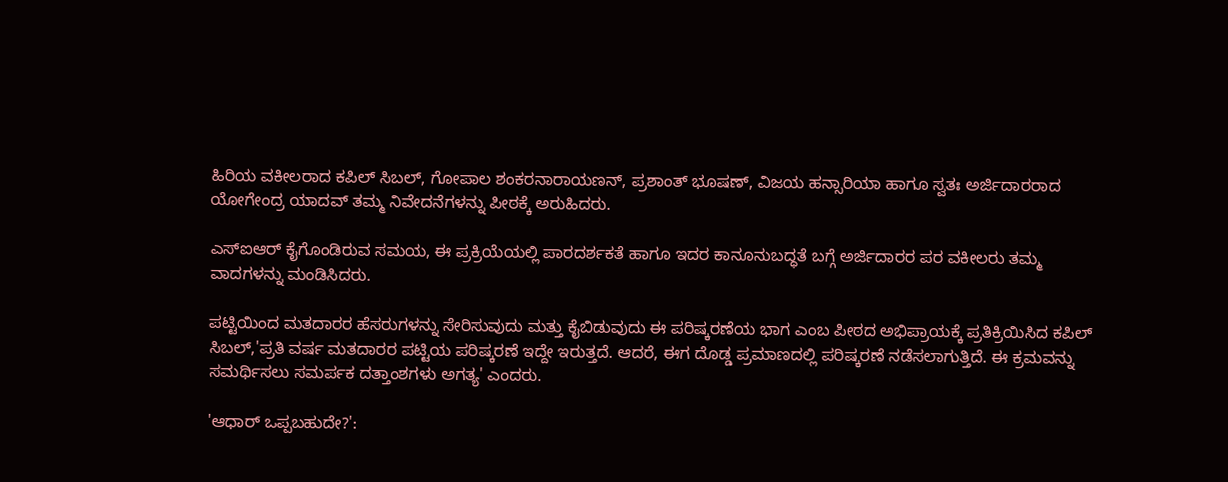ಹಿರಿಯ ವಕೀಲರಾದ ಕಪಿಲ್‌ ಸಿಬಲ್, ಗೋಪಾಲ ಶಂಕರನಾರಾಯಣನ್, ಪ್ರಶಾಂತ್ ಭೂಷಣ್‌, ವಿಜಯ ಹನ್ಸಾರಿಯಾ ಹಾಗೂ ಸ್ವತಃ ಅರ್ಜಿದಾರರಾದ ಯೋಗೇಂದ್ರ ಯಾದವ್ ತಮ್ಮ ನಿವೇದನೆಗಳನ್ನು ಪೀಠಕ್ಕೆ ಅರುಹಿದರು.

ಎಸ್‌ಐಆರ್‌ ಕೈಗೊಂಡಿರುವ ಸಮಯ, ಈ ಪ್ರಕ್ರಿಯೆಯಲ್ಲಿ ಪಾರದರ್ಶಕತೆ ಹಾಗೂ ಇದರ ಕಾನೂನುಬದ್ಧತೆ ಬಗ್ಗೆ ಅರ್ಜಿದಾರರ ಪರ ವಕೀಲರು ತಮ್ಮ ವಾದಗಳನ್ನು ಮಂಡಿಸಿದರು.

ಪಟ್ಟಿಯಿಂದ ಮತದಾರರ ಹೆಸರುಗಳನ್ನು ಸೇರಿಸುವುದು ಮತ್ತು ಕೈಬಿಡುವುದು ಈ ಪರಿಷ್ಕರಣೆಯ ಭಾಗ ಎಂಬ ಪೀಠದ ಅಭಿಪ್ರಾಯಕ್ಕೆ ಪ್ರತಿಕ್ರಿಯಿಸಿದ ಕಪಿಲ್‌ ಸಿಬಲ್,'ಪ್ರತಿ ವರ್ಷ ಮತದಾರರ ಪಟ್ಟಿಯ ಪರಿಷ್ಕರಣೆ ಇದ್ದೇ ಇರುತ್ತದೆ. ಆದರೆ, ಈಗ ದೊಡ್ಡ ಪ್ರಮಾಣದಲ್ಲಿ ಪರಿಷ್ಕರಣೆ ನಡೆಸಲಾಗುತ್ತಿದೆ. ಈ ಕ್ರಮವನ್ನು ಸಮರ್ಥಿಸಲು ಸಮರ್ಪಕ ದತ್ತಾಂಶಗಳು ಅಗತ್ಯ' ಎಂದರು.

'ಆಧಾರ್ ಒಪ್ಪಬಹುದೇ?':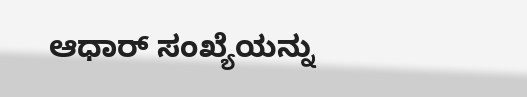ಆಧಾರ್‌ ಸಂಖ್ಯೆಯನ್ನು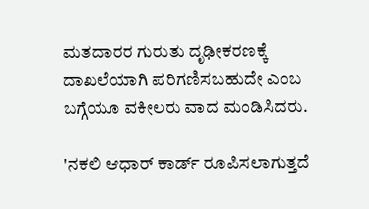ಮತದಾರರ ಗುರುತು ದೃಢೀಕರಣಕ್ಕೆ ದಾಖಲೆಯಾಗಿ ಪರಿಗಣಿಸಬಹುದೇ ಎಂಬ ಬಗ್ಗೆಯೂ ವಕೀಲರು ವಾದ ಮಂಡಿಸಿದರು.

'ನಕಲಿ ಆಧಾರ್‌ ಕಾರ್ಡ್‌ ರೂಪಿಸಲಾಗುತ್ತದೆ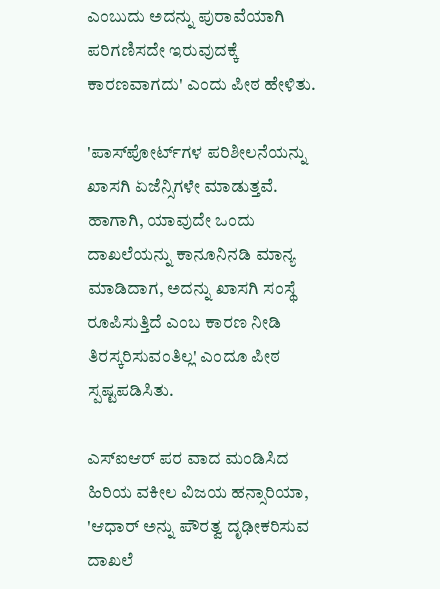ಎಂಬುದು ಅದನ್ನು ಪುರಾವೆಯಾಗಿ ಪರಿಗಣಿಸದೇ ಇರುವುದಕ್ಕೆ ಕಾರಣವಾಗದು' ಎಂದು ಪೀಠ ಹೇಳಿತು.

'ಪಾಸ್‌ಪೋರ್ಟ್‌ಗಳ ಪರಿಶೀಲನೆಯನ್ನು ಖಾಸಗಿ ಏಜೆನ್ಸಿಗಳೇ ಮಾಡುತ್ತವೆ. ಹಾಗಾಗಿ, ಯಾವುದೇ ಒಂದು ದಾಖಲೆಯನ್ನು ಕಾನೂನಿನಡಿ ಮಾನ್ಯ ಮಾಡಿದಾಗ, ಅದನ್ನು ಖಾಸಗಿ ಸಂಸ್ಥೆ ರೂಪಿಸುತ್ತಿದೆ ಎಂಬ ಕಾರಣ ನೀಡಿ ತಿರಸ್ಕರಿಸುವಂತಿಲ್ಲ' ಎಂದೂ ಪೀಠ ಸ್ಪಷ್ಟಪಡಿಸಿತು.

ಎಸ್‌ಐಆರ್ ಪರ ವಾದ ಮಂಡಿಸಿದ ಹಿರಿಯ ವಕೀಲ ವಿಜಯ ಹನ್ಸಾರಿಯಾ, 'ಆಧಾರ್‌ ಅನ್ನು ಪೌರತ್ವ ದೃಢೀಕರಿಸುವ ದಾಖಲೆ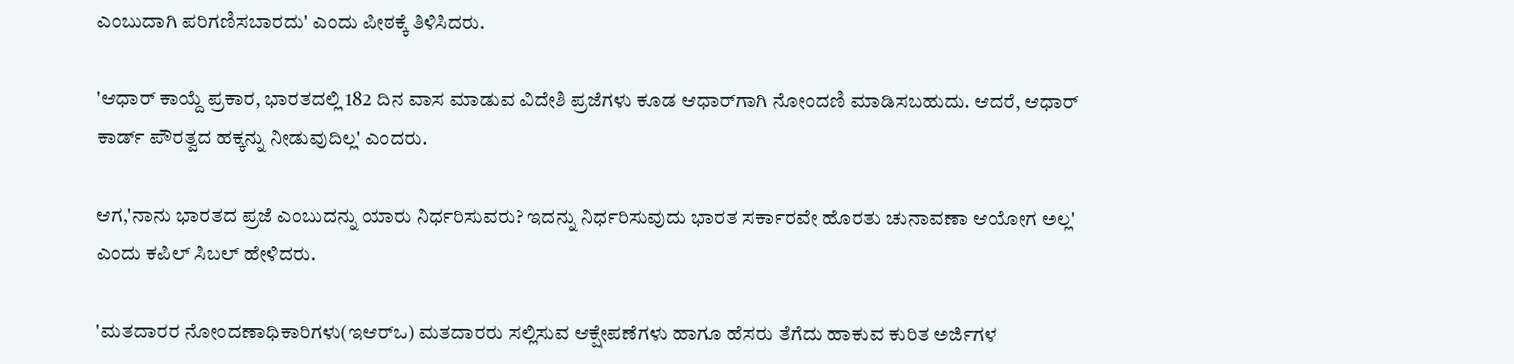ಎಂಬುದಾಗಿ ಪರಿಗಣಿಸಬಾರದು' ಎಂದು ಪೀಠಕ್ಕೆ ತಿಳಿಸಿದರು.

'ಆಧಾರ್‌ ಕಾಯ್ದೆ ಪ್ರಕಾರ, ಭಾರತದಲ್ಲಿ 182 ದಿನ ವಾಸ ಮಾಡುವ ವಿದೇಶಿ ಪ್ರಜೆಗಳು ಕೂಡ ಆಧಾರ್‌ಗಾಗಿ ನೋಂದಣಿ ಮಾಡಿಸಬಹುದು. ಆದರೆ, ಆಧಾರ್‌ ಕಾರ್ಡ್ ಪೌರತ್ವದ ಹಕ್ಕನ್ನು ನೀಡುವುದಿಲ್ಲ' ಎಂದರು.

ಆಗ,'ನಾನು ಭಾರತದ ಪ್ರಜೆ ಎಂಬುದನ್ನು ಯಾರು ನಿರ್ಧರಿಸುವರು? ಇದನ್ನು ನಿರ್ಧರಿಸುವುದು ಭಾರತ ಸರ್ಕಾರವೇ ಹೊರತು ಚುನಾವಣಾ ಆಯೋಗ ಅಲ್ಲ' ಎಂದು ಕಪಿಲ್‌ ಸಿಬಲ್‌ ಹೇಳಿದರು.

'ಮತದಾರರ ನೋಂದಣಾಧಿಕಾರಿಗಳು(ಇಆರ್‌ಒ) ಮತದಾರರು ಸಲ್ಲಿಸುವ ಆಕ್ಷೇಪಣೆಗಳು ಹಾಗೂ ಹೆಸರು ತೆಗೆದು ಹಾಕುವ ಕುರಿತ ಅರ್ಜಿಗಳ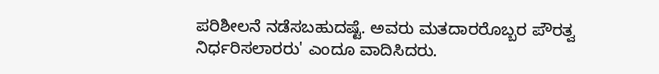ಪರಿಶೀಲನೆ ನಡೆಸಬಹುದಷ್ಟೆ. ಅವರು ಮತದಾರರೊಬ್ಬರ ಪೌರತ್ವ ನಿರ್ಧರಿಸಲಾರರು' ಎಂದೂ ವಾದಿಸಿದರು.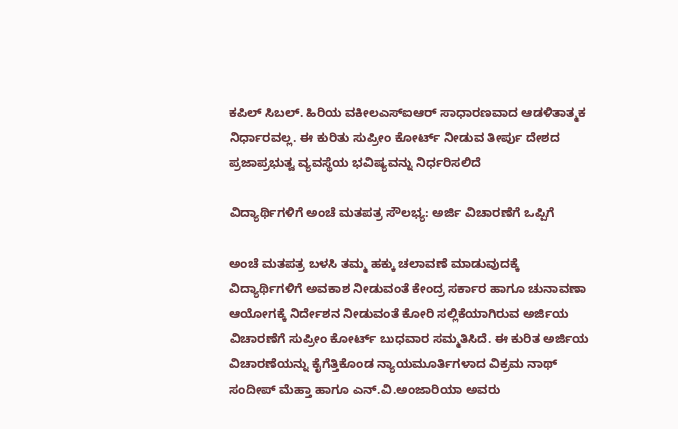ಕಪಿಲ್‌ ಸಿಬಲ್. ಹಿರಿಯ ವಕೀಲಎಸ್‌ಐಆರ್‌ ಸಾಧಾರಣವಾದ ಆಡಳಿತಾತ್ಮಕ ನಿರ್ಧಾರವಲ್ಲ. ಈ ಕುರಿತು ಸುಪ್ರೀಂ ಕೋರ್ಟ್ ನೀಡುವ ತೀರ್ಪು ದೇಶದ ಪ್ರಜಾಪ್ರಭುತ್ವ ವ್ಯವಸ್ಥೆಯ ಭವಿಷ್ಯವನ್ನು ನಿರ್ಧರಿಸಲಿದೆ

ವಿದ್ಯಾರ್ಥಿಗಳಿಗೆ ಅಂಚೆ ಮತಪತ್ರ ಸೌಲಭ್ಯ: ಅರ್ಜಿ ವಿಚಾರಣೆಗೆ ಒಪ್ಪಿಗೆ

ಅಂಚೆ ಮತಪತ್ರ ಬಳಸಿ ತಮ್ಮ ಹಕ್ಕು ಚಲಾವಣೆ ಮಾಡುವುದಕ್ಕೆ ವಿದ್ಯಾರ್ಥಿಗಳಿಗೆ ಅವಕಾಶ ನೀಡುವಂತೆ ಕೇಂದ್ರ ಸರ್ಕಾರ ಹಾಗೂ ಚುನಾವಣಾ ಆಯೋಗಕ್ಕೆ ನಿರ್ದೇಶನ ನೀಡುವಂತೆ ಕೋರಿ ಸಲ್ಲಿಕೆಯಾಗಿರುವ ಅರ್ಜಿಯ ವಿಚಾರಣೆಗೆ ಸುಪ್ರೀಂ ಕೋರ್ಟ್‌ ಬುಧವಾರ ಸಮ್ಮತಿಸಿದೆ. ಈ ಕುರಿತ ಅರ್ಜಿಯ ವಿಚಾರಣೆಯನ್ನು ಕೈಗೆತ್ತಿಕೊಂಡ ನ್ಯಾಯಮೂರ್ತಿಗಳಾದ ವಿಕ್ರಮ ನಾಥ್ ಸಂದೀಪ್ ಮೆಹ್ತಾ ಹಾಗೂ ಎನ್‌.ವಿ.ಅಂಜಾರಿಯಾ ಅವರು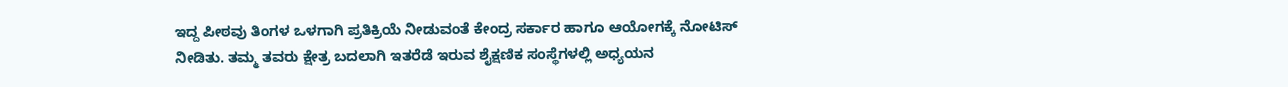ಇದ್ದ ಪೀಠವು ತಿಂಗಳ ಒಳಗಾಗಿ ಪ್ರತಿಕ್ರಿಯೆ ನೀಡುವಂತೆ ಕೇಂದ್ರ ಸರ್ಕಾರ ಹಾಗೂ ಆಯೋಗಕ್ಕೆ ನೋಟಿಸ್‌ ನೀಡಿತು. ತಮ್ಮ ತವರು ಕ್ಷೇತ್ರ ಬದಲಾಗಿ ಇತರೆಡೆ ಇರುವ ಶೈಕ್ಷಣಿಕ ಸಂಸ್ಥೆಗಳಲ್ಲಿ ಅಧ್ಯಯನ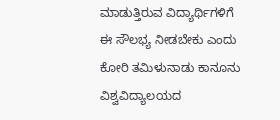ಮಾಡುತ್ತಿರುವ ವಿದ್ಯಾರ್ಥಿಗಳಿಗೆ ಈ ಸೌಲಭ್ಯ ನೀಡಬೇಕು ಎಂದು ಕೋರಿ ತಮಿಳುನಾಡು ಕಾನೂನು ವಿಶ್ವವಿದ್ಯಾಲಯದ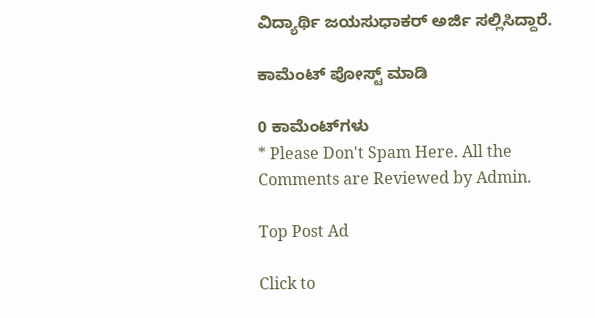ವಿದ್ಯಾರ್ಥಿ ಜಯಸುಧಾಕರ್ ಅರ್ಜಿ ಸಲ್ಲಿಸಿದ್ದಾರೆ.

ಕಾಮೆಂಟ್‌‌ ಪೋಸ್ಟ್‌ ಮಾಡಿ

0 ಕಾಮೆಂಟ್‌ಗಳು
* Please Don't Spam Here. All the Comments are Reviewed by Admin.

Top Post Ad

Click to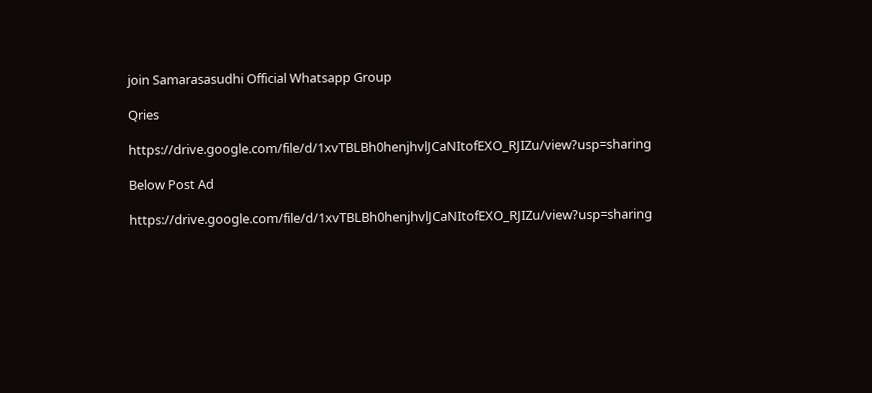join Samarasasudhi Official Whatsapp Group

Qries

https://drive.google.com/file/d/1xvTBLBh0henjhvlJCaNItofEXO_RJIZu/view?usp=sharing

Below Post Ad

https://drive.google.com/file/d/1xvTBLBh0henjhvlJCaNItofEXO_RJIZu/view?usp=sharing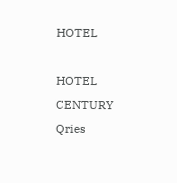HOTEL

HOTEL
CENTURY
Qries